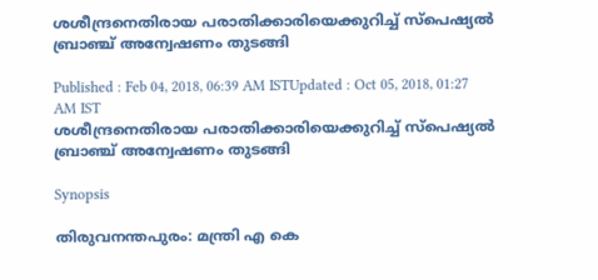ശശീന്ദ്രനെതിരായ പരാതിക്കാരിയെക്കുറിച്ച് സ്പെഷ്യൽ ബ്രാഞ്ച് അന്വേഷണം തുടങ്ങി

Published : Feb 04, 2018, 06:39 AM ISTUpdated : Oct 05, 2018, 01:27 AM IST
ശശീന്ദ്രനെതിരായ പരാതിക്കാരിയെക്കുറിച്ച് സ്പെഷ്യൽ ബ്രാഞ്ച് അന്വേഷണം തുടങ്ങി

Synopsis

തിരുവനന്തപുരം: മന്ത്രി എ കെ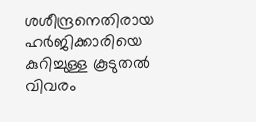ശശീന്ദ്രനെതിരായ ഹർജിക്കാരിയെ കുറിച്ചുള്ള കൂടുതൽ വിവരം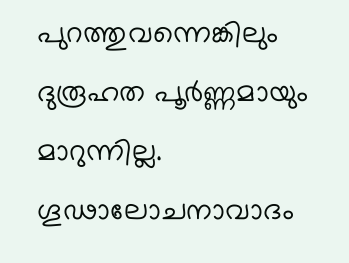പുറത്തുവന്നെങ്കിലും ദുരൂഹത പൂർണ്ണമായും മാറുന്നില്ല. ഗൂഢാലോചനാവാദം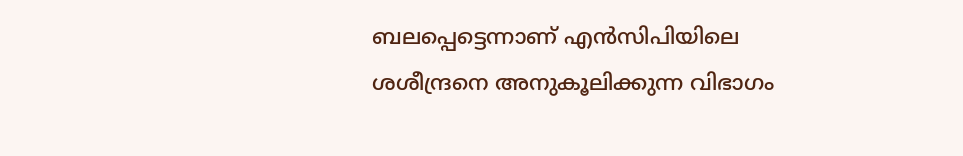ബലപ്പെട്ടെന്നാണ് എൻസിപിയിലെ ശശീന്ദ്രനെ അനുകൂലിക്കുന്ന വിഭാഗം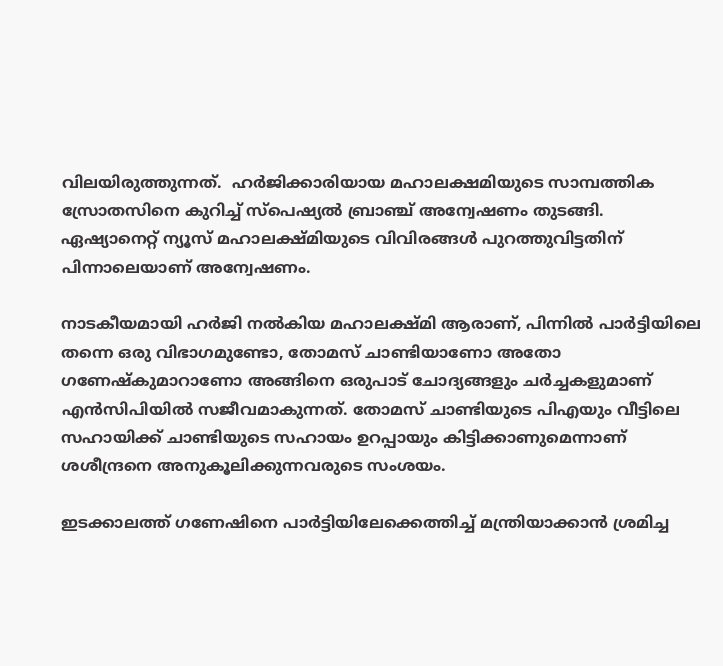വിലയിരുത്തുന്നത്.  ഹർജിക്കാരിയായ മഹാലക്ഷമിയുടെ സാമ്പത്തിക സ്രോതസിനെ കുറിച്ച് സ്പെഷ്യൽ ബ്രാഞ്ച് അന്വേഷണം തുടങ്ങി. ഏഷ്യാനെറ്റ് ന്യൂസ് മഹാലക്ഷ്മിയുടെ വിവിരങ്ങൾ പുറത്തുവിട്ടതിന് പിന്നാലെയാണ് അന്വേഷണം.

നാടകീയമായി ഹർജി നൽകിയ മഹാലക്ഷ്മി ആരാണ്, പിന്നിൽ പാർട്ടിയിലെ തന്നെ ഒരു വിഭാഗമുണ്ടോ, തോമസ് ചാണ്ടിയാണോ അതോ ഗണേഷ്കുമാറാണോ അങ്ങിനെ ഒരുപാട് ചോദ്യങ്ങളും ചർച്ചകളുമാണ് എൻസിപിയിൽ സജീവമാകുന്നത്. തോമസ് ചാണ്ടിയുടെ പിഎയും വീട്ടിലെ സഹായിക്ക് ചാണ്ടിയുടെ സഹായം ഉറപ്പായും കിട്ടിക്കാണുമെന്നാണ് ശശീന്ദ്രനെ അനുകൂലിക്കുന്നവരുടെ സംശയം.

ഇടക്കാലത്ത് ഗണേഷിനെ പാർട്ടിയിലേക്കെത്തിച്ച് മന്ത്രിയാക്കാൻ ശ്രമിച്ച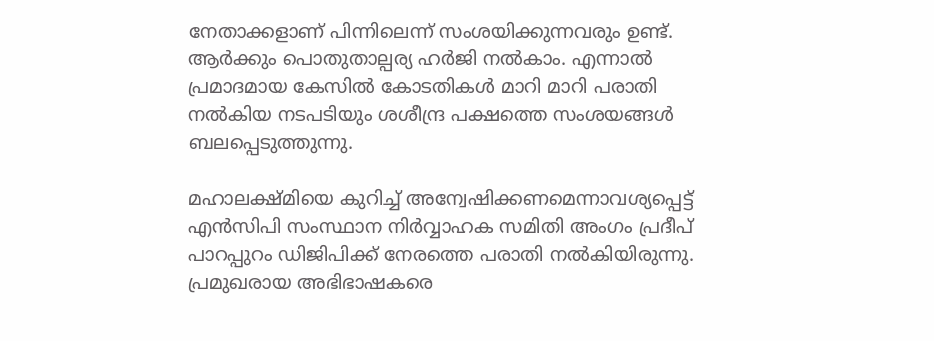നേതാക്കളാണ് പിന്നിലെന്ന് സംശയിക്കുന്നവരും ഉണ്ട്. ആർക്കും പൊതുതാല്പര്യ ഹർജി നൽകാം. എന്നാൽ പ്രമാദമായ കേസിൽ കോടതികൾ മാറി മാറി പരാതി നൽകിയ നടപടിയും ശശീന്ദ്ര പക്ഷത്തെ സംശയങ്ങൾ ബലപ്പെടുത്തുന്നു.

മഹാലക്ഷ്മിയെ കുറിച്ച് അന്വേഷിക്കണമെന്നാവശ്യപ്പെട്ട് എൻസിപി സംസ്ഥാന നിർവ്വാഹക സമിതി അംഗം പ്രദീപ് പാറപ്പുറം ഡിജിപിക്ക് നേരത്തെ പരാതി നൽകിയിരുന്നു. പ്രമുഖരായ അഭിഭാഷകരെ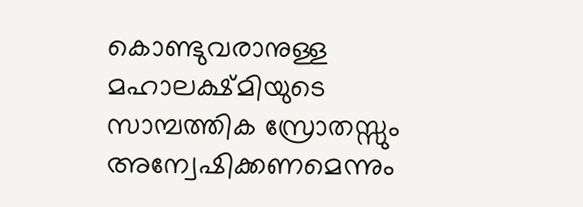കൊണ്ടുവരാനുള്ള മഹാലക്ഷ്മിയുടെ സാമ്പത്തിക സ്രോതസ്സും അന്വേഷിക്കണമെന്നും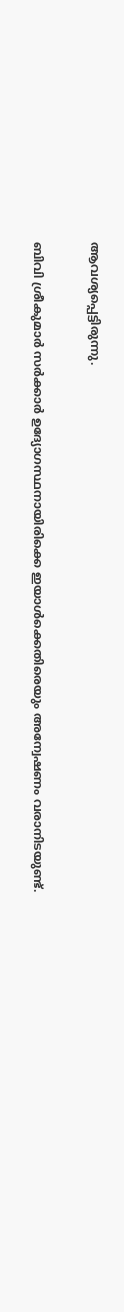ആവശ്യപ്പെട്ടിരുന്നു.

ബിവി ശ്രീകുമാർ സർക്കാർ ഉദ്യോഗസ്ഥനായിരിക്കെ ഇയാൾക്കെതിരെയും അന്വേഷണം വരാനിടയുണ്ട്.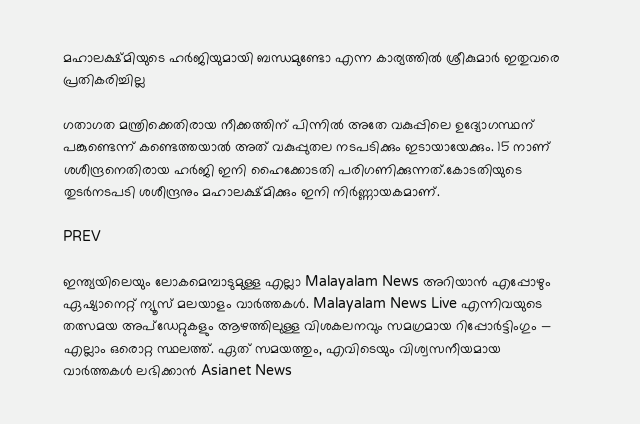മഹാലക്ഷ്മിയുടെ ഹർജിയുമായി ബന്ധമുണ്ടോ എന്ന കാര്യത്തിൽ ശ്രീകുമാർ ഇതുവരെ പ്രതികരിച്ചില്ല

ഗതാഗത മന്ത്രിക്കെതിരായ നീക്കത്തിന് പിന്നിൽ അതേ വകുപ്പിലെ ഉദ്യോഗസ്ഥന് പങ്കുണ്ടെന്ന് കണ്ടെത്തയാൽ അത് വകുപ്പുതല നടപടിക്കും ഇടായായേക്കും. 15 നാണ് ശശീന്ദ്രനെതിരായ ഹർജി ഇനി ഹൈക്കോടതി പരിഗണിക്കുന്നത്.കോടതിയുടെ തുടർനടപടി ശശീന്ദ്രനും മഹാലക്ഷ്മിക്കും ഇനി നിർണ്ണായകമാണ്.

PREV

ഇന്ത്യയിലെയും ലോകമെമ്പാടുമുള്ള എല്ലാ Malayalam News അറിയാൻ എപ്പോഴും ഏഷ്യാനെറ്റ് ന്യൂസ് മലയാളം വാർത്തകൾ. Malayalam News Live എന്നിവയുടെ തത്സമയ അപ്‌ഡേറ്റുകളും ആഴത്തിലുള്ള വിശകലനവും സമഗ്രമായ റിപ്പോർട്ടിംഗും — എല്ലാം ഒരൊറ്റ സ്ഥലത്ത്. ഏത് സമയത്തും, എവിടെയും വിശ്വസനീയമായ വാർത്തകൾ ലഭിക്കാൻ Asianet News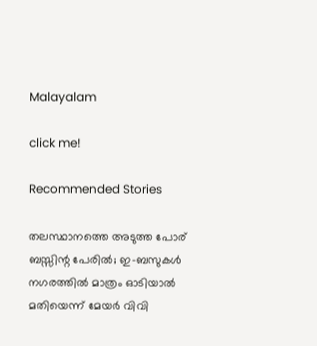Malayalam

click me!

Recommended Stories

തലസ്ഥാനത്തെ അടുത്ത പോര് ബസ്സിന്റ പേരിൽ; ഇ-ബസുകൾ നഗരത്തിൽ മാത്രം ഓടിയാൽ മതിയെന്ന് മേയർ വിവി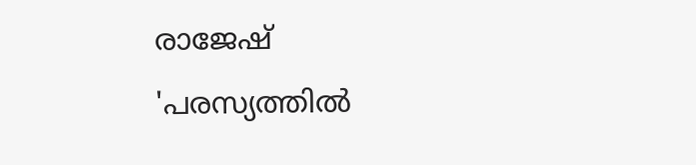രാജേഷ്
'പരസ്യത്തിൽ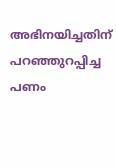അഭിനയിച്ചതിന് പറഞ്ഞുറപ്പിച്ച പണം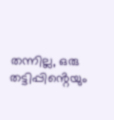തന്നില്ല, ഒരു തട്ടിപ്പിൻ്റെയും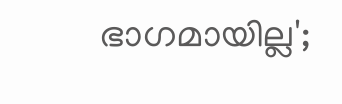ഭാഗമായില്ല';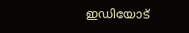ഇഡിയോട്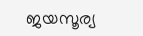ജയസൂര്യ